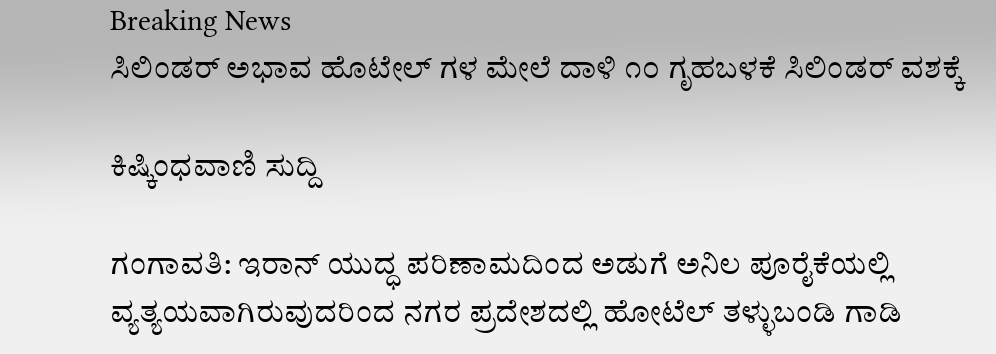Breaking News
ಸಿಲಿಂಡರ್ ಅಭಾವ ಹೊಟೇಲ್ ಗಳ ಮೇಲೆ ದಾಳಿ ೧೦ ಗೃಹಬಳಕೆ ಸಿಲಿಂಡರ್ ವಶಕ್ಕೆ

ಕಿಷ್ಕಿಂಧವಾಣಿ ಸುದ್ದಿ

ಗಂಗಾವತಿ: ಇರಾನ್ ಯುದ್ಧ ಪರಿಣಾಮದಿಂದ ಅಡುಗೆ ಅನಿಲ ಪೂರೈಕೆಯಲ್ಲಿ ವ್ಯತ್ಯಯವಾಗಿರುವುದರಿಂದ ನಗರ ಪ್ರದೇಶದಲ್ಲಿ ಹೋಟೆಲ್ ತಳ್ಳುಬಂಡಿ ಗಾಡಿ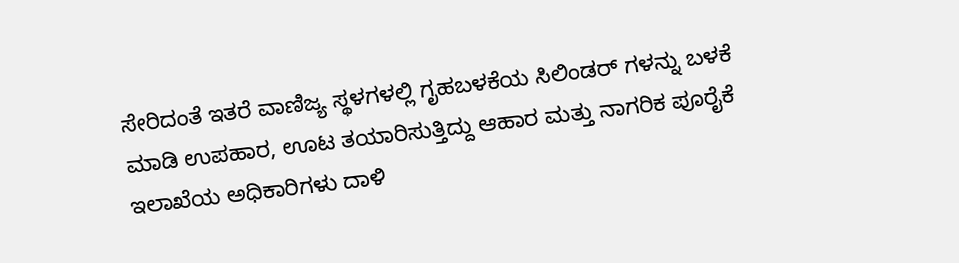ಸೇರಿದಂತೆ ಇತರೆ ವಾಣಿಜ್ಯ ಸ್ಥಳಗಳಲ್ಲಿ ಗೃಹಬಳಕೆಯ ಸಿಲಿಂಡರ್ ಗಳನ್ನು ಬಳಕೆ ಮಾಡಿ ಉಪಹಾರ, ಊಟ ತಯಾರಿಸುತ್ತಿದ್ದು ಆಹಾರ ಮತ್ತು ನಾಗರಿಕ ಪೂರೈಕೆ ಇಲಾಖೆಯ ಅಧಿಕಾರಿಗಳು ದಾಳಿ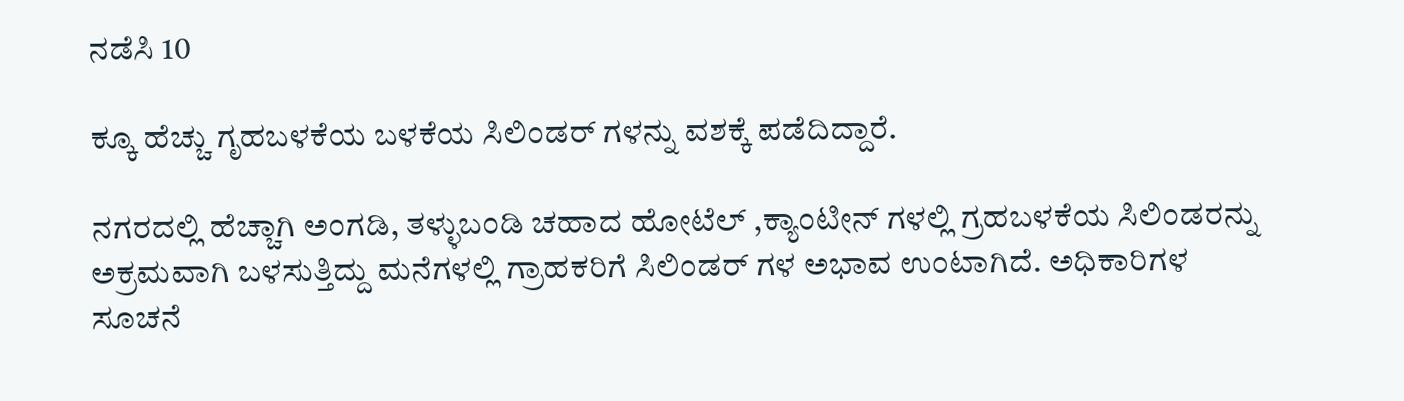ನಡೆಸಿ 10

ಕ್ಕೂ ಹೆಚ್ಚು ಗೃಹಬಳಕೆಯ ಬಳಕೆಯ ಸಿಲಿಂಡರ್ ಗಳನ್ನು ವಶಕ್ಕೆ ಪಡೆದಿದ್ದಾರೆ.

ನಗರದಲ್ಲಿ ಹೆಚ್ಚಾಗಿ ಅಂಗಡಿ, ತಳ್ಳುಬಂಡಿ ಚಹಾದ ಹೋಟೆಲ್ ,ಕ್ಯಾಂಟೀನ್ ಗಳಲ್ಲಿ ಗ್ರಹಬಳಕೆಯ ಸಿಲಿಂಡರನ್ನು ಅಕ್ರಮವಾಗಿ ಬಳಸುತ್ತಿದ್ದು ಮನೆಗಳಲ್ಲಿ ಗ್ರಾಹಕರಿಗೆ ಸಿಲಿಂಡರ್ ಗಳ ಅಭಾವ ಉಂಟಾಗಿದೆ. ಅಧಿಕಾರಿಗಳ ಸೂಚನೆ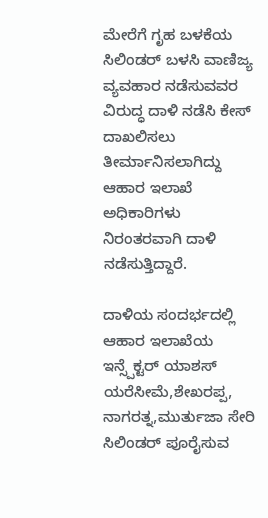ಮೇರೆಗೆ ಗೃಹ ಬಳಕೆಯ ಸಿಲಿಂಡರ್ ಬಳಸಿ ವಾಣಿಜ್ಯ ವ್ಯವಹಾರ ನಡೆಸುವವರ ವಿರುದ್ಧ ದಾಳಿ ನಡೆಸಿ ಕೇಸ್ ದಾಖಲಿಸಲು ತೀರ್ಮಾನಿಸಲಾಗಿದ್ದು ಆಹಾರ ಇಲಾಖೆ ಅಧಿಕಾರಿಗಳು ನಿರಂತರವಾಗಿ ದಾಳಿ ನಡೆಸುತ್ತಿದ್ದಾರೆ.

ದಾಳಿಯ ಸಂದರ್ಭದಲ್ಲಿ ಆಹಾರ ಇಲಾಖೆಯ ಇನ್ಸ್ಪೆಕ್ಟರ್ ಯಾಶಸ್ ಯರೆಸೀಮೆ,ಶೇಖರಪ್ಪ, ನಾಗರತ್ನ,ಮುರ್ತುಜಾ ಸೇರಿ ಸಿಲಿಂಡರ್ ಪೂರೈಸುವ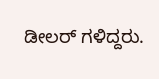ಡೀಲರ್ ಗಳಿದ್ದರು.